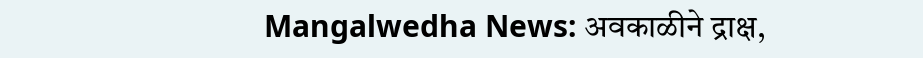Mangalwedha News: अवकाळीने द्राक्ष,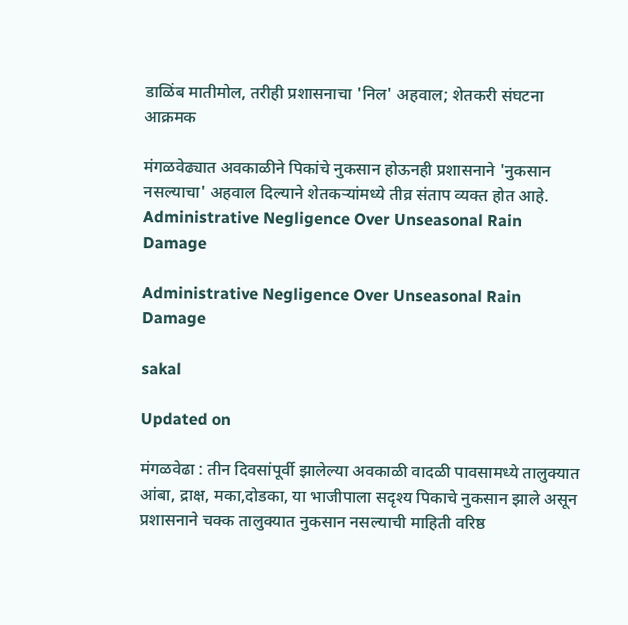डाळिंब मातीमोल, तरीही प्रशासनाचा 'निल' अहवाल; शेतकरी संघटना आक्रमक

मंगळवेढ्यात अवकाळीने पिकांचे नुकसान होऊनही प्रशासनाने 'नुकसान नसल्याचा' अहवाल दिल्याने शेतकऱ्यांमध्ये तीव्र संताप व्यक्त होत आहे.
Administrative Negligence Over Unseasonal Rain Damage

Administrative Negligence Over Unseasonal Rain Damage

sakal

Updated on

मंगळवेढा : तीन दिवसांपूर्वी झालेल्या अवकाळी वादळी पावसामध्ये तालुक्यात आंबा, द्राक्ष, मका,दोडका, या भाजीपाला सदृश्य पिकाचे नुकसान झाले असून प्रशासनाने चक्क तालुक्यात नुकसान नसल्याची माहिती वरिष्ठ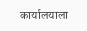कार्यालयाला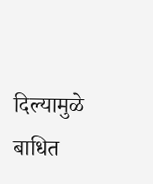दिल्यामुळे बाधित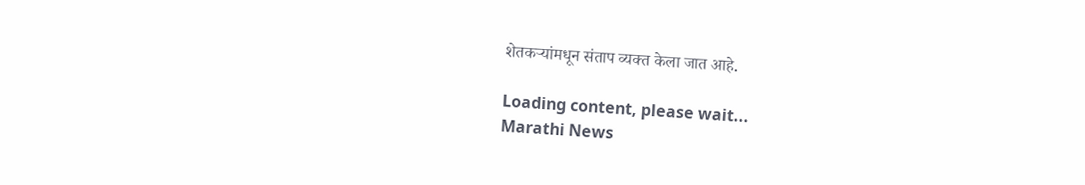शेतकऱ्यांमधून संताप व्यक्त केला जात आहे.

Loading content, please wait...
Marathi News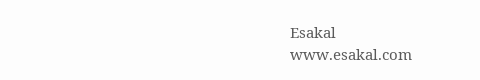Esakal
www.esakal.com